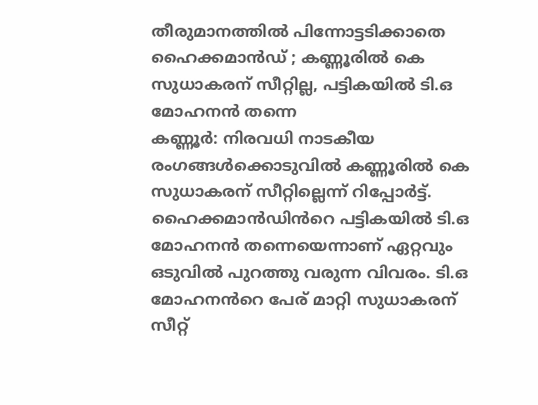തീരുമാനത്തിൽ പിന്നോട്ടടിക്കാതെ ഹൈക്കമാൻഡ് ; കണ്ണൂരിൽ കെ സുധാകരന് സീറ്റില്ല, പട്ടികയിൽ ടി.ഒ മോഹനൻ തന്നെ
കണ്ണൂർ: നിരവധി നാടകീയ രംഗങ്ങൾക്കൊടുവിൽ കണ്ണൂരിൽ കെ സുധാകരന് സീറ്റില്ലെന്ന് റിപ്പോർട്ട്. ഹൈക്കമാൻഡിൻറെ പട്ടികയിൽ ടി.ഒ മോഹനൻ തന്നെയെന്നാണ് ഏറ്റവും ഒടുവിൽ പുറത്തു വരുന്ന വിവരം. ടി.ഒ മോഹനൻറെ പേര് മാറ്റി സുധാകരന് സീറ്റ്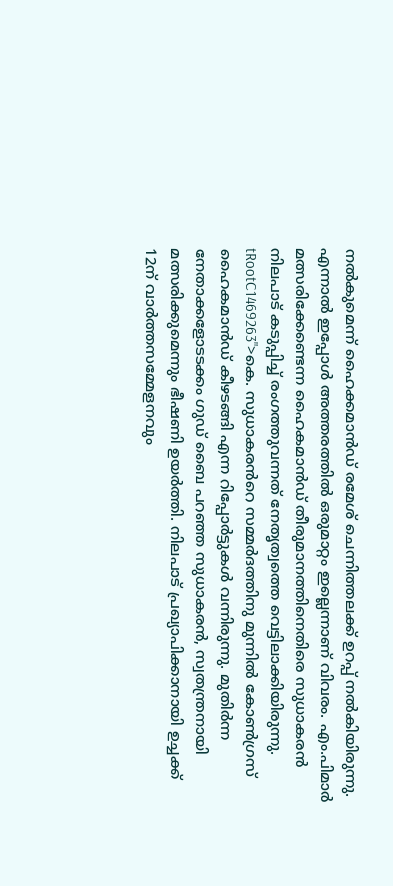നൽകുമെന്ന് ഹൈക്കമാൻഡ് രമേശ് ചെന്നിത്തലക്ക് ഉറപ്പ് നൽകിയിരുന്നു. എന്നാൽ ഇപ്പോൾ അത്തരത്തിൽ ഒരുമാറ്റം ഇല്ലെന്നാണ് വിവരം. എം.പിമാർ മത്സരിക്കേണ്ടെന്ന ഹൈകമാൻഡ് തീരുമാനത്തിനെതിരെ സുധാകരൻ നിലപാട് കടുപ്പിച്ച് രംഗത്തുവന്നത് നേതൃത്വത്തെ വെട്ടിലാക്കിയിരുന്നു.
tRootC1469263">കെ. സുധാകരൻറെ സമ്മർദത്തിനു മുന്നിൽ കോൺഗ്രസ് ഹൈകമാൻഡ് കീഴടങ്ങി എന്ന റിപ്പോർട്ടുകൾ വന്നിരുന്നു. മുതിർന്ന നേതാക്കളോടടക്കം ഗുഡ് ബൈ പറഞ്ഞ സുധാകരൻ, സ്വതന്ത്രനായി മത്സരിക്കുമെന്നും ഭീഷണി ഉയർത്തി. നിലപാട് പ്രഖ്യാപിക്കാനായി ഉച്ചക്ക് 12ന് വാർത്തസമ്മേളനവും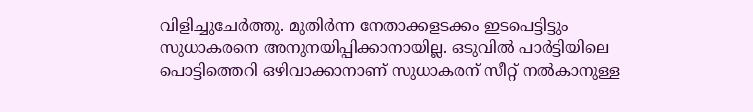വിളിച്ചുചേർത്തു. മുതിർന്ന നേതാക്കളടക്കം ഇടപെട്ടിട്ടും സുധാകരനെ അനുനയിപ്പിക്കാനായില്ല. ഒടുവിൽ പാർട്ടിയിലെ പൊട്ടിത്തെറി ഒഴിവാക്കാനാണ് സുധാകരന് സീറ്റ് നൽകാനുള്ള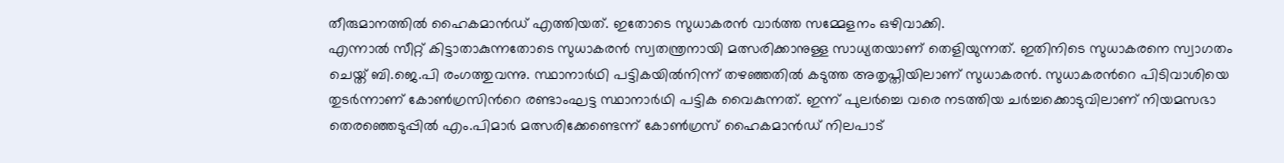തീരുമാനത്തിൽ ഹൈകമാൻഡ് എത്തിയത്. ഇതോടെ സുധാകരൻ വാർത്ത സമ്മേളനം ഒഴിവാക്കി.
എന്നാൽ സീറ്റ് കിട്ടാതാകുന്നതോടെ സുധാകരൻ സ്വതന്ത്രനായി മത്സരിക്കാനുള്ള സാധ്യതയാണ് തെളിയുന്നത്. ഇതിനിടെ സുധാകരനെ സ്വാഗതം ചെയ്ത് ബി.ജെ.പി രംഗത്തുവന്നു. സ്ഥാനാർഥി പട്ടികയിൽനിന്ന് തഴഞ്ഞതിൽ കടുത്ത അതൃപ്തിയിലാണ് സുധാകരൻ. സുധാകരൻറെ പിടിവാശിയെ തുടർന്നാണ് കോൺഗ്രസിൻറെ രണ്ടാംഘട്ട സ്ഥാനാർഥി പട്ടിക വൈകുന്നത്. ഇന്ന് പുലർച്ചെ വരെ നടത്തിയ ചർച്ചക്കൊടുവിലാണ് നിയമസഭാ തെരഞ്ഞെടുപ്പിൽ എം.പിമാർ മത്സരിക്കേണ്ടെന്ന് കോൺഗ്രസ് ഹൈകമാൻഡ് നിലപാട്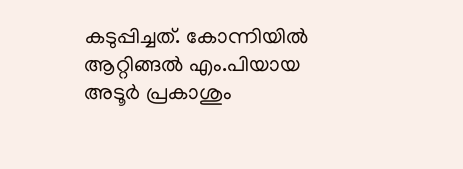കടുപ്പിച്ചത്. കോന്നിയിൽ ആറ്റിങ്ങൽ എം.പിയായ അടൂർ പ്രകാശും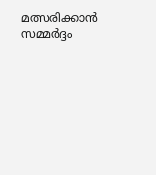മത്സരിക്കാൻ സമ്മർദ്ദം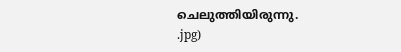ചെലുത്തിയിരുന്നു.
.jpg)